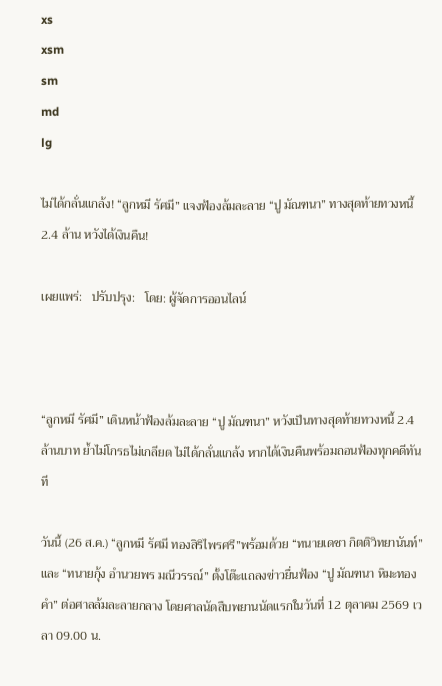xs
xsm
sm
md
lg

ไม่ได้กลั่นแกล้ง! “ลูกหมี รัศมี” แจงฟ้องล้มละลาย “ปู มัณฑนา” ทางสุดท้ายทวงหนี้ 2.4 ล้าน หวังได้เงินคืน!

เผยแพร่:   ปรับปรุง:   โดย: ผู้จัดการออนไลน์



“ลูกหมี รัศมี” เดินหน้าฟ้องล้มละลาย “ปู มัณฑนา” หวังเป็นทางสุดท้ายทวงหนี้ 2.4 ล้านบาท ย้ำไม่โกรธไม่เกลียด ไม่ได้กลั่นแกล้ง หากได้เงินคืนพร้อมถอนฟ้องทุกคดีทันที

วันนี้ (26 ส.ค.) “ลูกหมี รัศมี ทองสิริไพรศรี”พร้อมด้วย “ทนายเดชา กิตติวิทยานันท์” และ “ทนายกุ้ง อำนวยพร มณีวรรณ์” ตั้งโต๊ะแถลงข่าวยื่นฟ้อง “ปู มัณฑนา หิมะทองคำ” ต่อศาลล้มละลายกลาง โดยศาลนัดสืบพยานนัดแรกในวันที่ 12 ตุลาคม 2569 เวลา 09.00 น.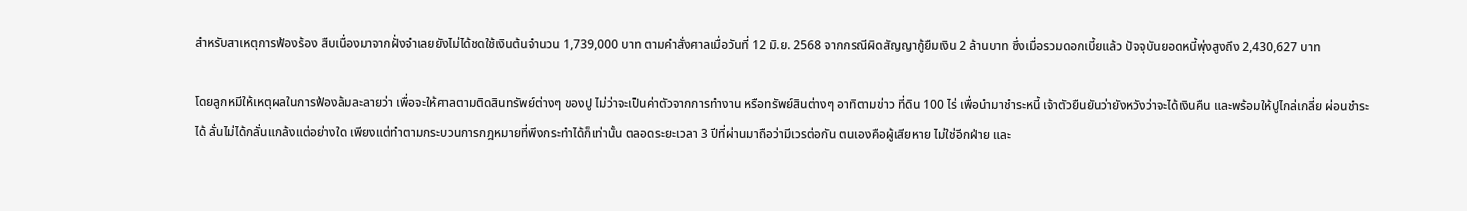สำหรับสาเหตุการฟ้องร้อง สืบเนื่องมาจากฝั่งจำเลยยังไม่ได้ชดใช้เงินต้นจำนวน 1,739,000 บาท ตามคำสั่งศาลเมื่อวันที่ 12 มิ.ย. 2568 จากกรณีผิดสัญญากู้ยืมเงิน 2 ล้านบาท ซึ่งเมื่อรวมดอกเบี้ยแล้ว ปัจจุบันยอดหนี้พุ่งสูงถึง 2,430,627 บาท

โดยลูกหมีให้เหตุผลในการฟ้องล้มละลายว่า เพื่อจะให้ศาลตามติดสินทรัพย์ต่างๆ ของปู ไม่ว่าจะเป็นค่าตัวจากการทำงาน หรือทรัพย์สินต่างๆ อาทิตามข่าว ที่ดิน 100 ไร่ เพื่อนำมาชำระหนี้ เจ้าตัวยืนยันว่ายังหวังว่าจะได้เงินคืน และพร้อมให้ปูไกล่เกลี่ย ผ่อนชำระได้ ลั่นไม่ได้กลั่นแกล้งแต่อย่างใด เพียงแต่ทำตามกระบวนการกฎหมายที่พึงกระทำได้ก็เท่านั้น ตลอดระยะเวลา 3 ปีที่ผ่านมาถือว่ามีเวรต่อกัน ตนเองคือผู้เสียหาย ไม่ใช่อีกฝ่าย และ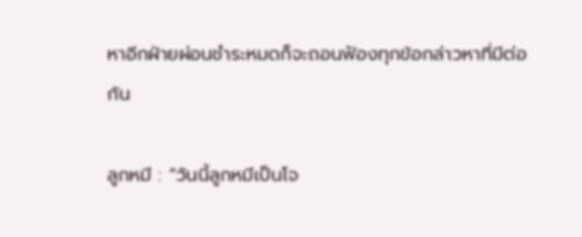หาอีกฝ่ายผ่อนชำระหมดก็จะถอนฟ้องทุกข้อกล่าวหาที่มีต่อกัน

ลูกหมี : “วันนี้ลูกหมีเป็นโจ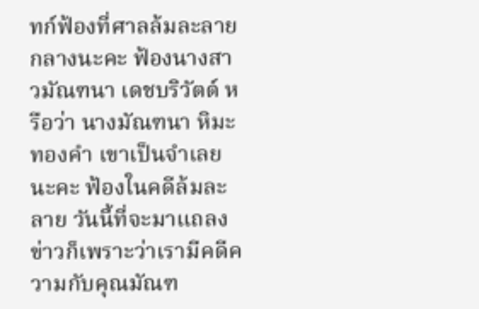ทก์ฟ้องที่ศาลล้มละลายกลางนะคะ ฟ้องนางสาวมัณฑนา เดชบริวัตต์ หรือว่า นางมัณฑนา หิมะทองคำ เขาเป็นจำเลยนะคะ ฟ้องในคดีล้มละลาย วันนี้ที่จะมาแถลงข่าวก็เพราะว่าเรามีคดีความกับคุณมัณฑ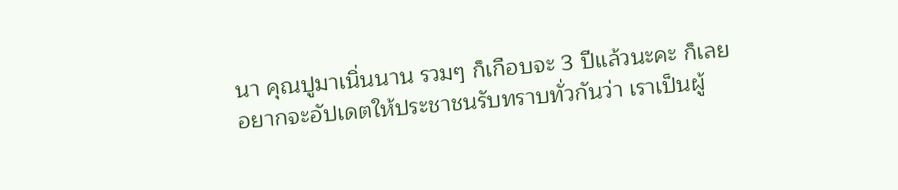นา คุณปูมาเนิ่นนาน รวมๆ ก็เกือบจะ 3 ปีแล้วนะคะ ก็เลยอยากจะอัปเดตให้ประชาชนรับทราบทั่วกันว่า เราเป็นผู้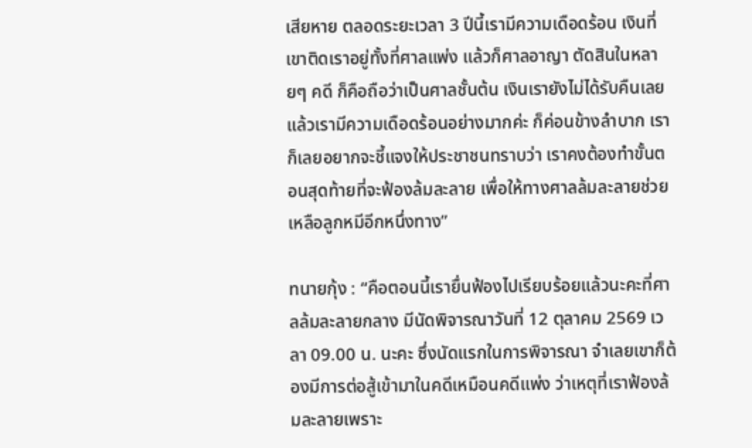เสียหาย ตลอดระยะเวลา 3 ปีนี้เรามีความเดือดร้อน เงินที่เขาติดเราอยู่ทั้งที่ศาลแพ่ง แล้วก็ศาลอาญา ตัดสินในหลายๆ คดี ก็คือถือว่าเป็นศาลชั้นต้น เงินเรายังไม่ได้รับคืนเลย แล้วเรามีความเดือดร้อนอย่างมากค่ะ ก็ค่อนข้างลำบาก เราก็เลยอยากจะชี้แจงให้ประชาชนทราบว่า เราคงต้องทำขั้นตอนสุดท้ายที่จะฟ้องล้มละลาย เพื่อให้ทางศาลล้มละลายช่วยเหลือลูกหมีอีกหนึ่งทาง”

ทนายกุ้ง : “คือตอนนี้เรายื่นฟ้องไปเรียบร้อยแล้วนะคะที่ศาลล้มละลายกลาง มีนัดพิจารณาวันที่ 12 ตุลาคม 2569 เวลา 09.00 น. นะคะ ซึ่งนัดแรกในการพิจารณา จำเลยเขาก็ต้องมีการต่อสู้เข้ามาในคดีเหมือนคดีแพ่ง ว่าเหตุที่เราฟ้องล้มละลายเพราะ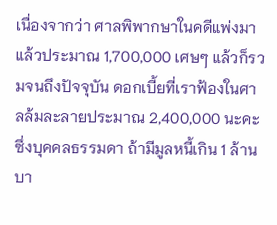เนื่องจากว่า ศาลพิพากษาในคดีแพ่งมาแล้วประมาณ 1,700,000 เศษๆ แล้วก็รวมจนถึงปัจจุบัน ดอกเบี้ยที่เราฟ้องในศาลล้มละลายประมาณ 2,400,000 นะคะ ซึ่งบุคคลธรรมดา ถ้ามีมูลหนี้เกิน 1 ล้านบา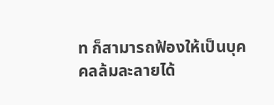ท ก็สามารถฟ้องให้เป็นบุคคลล้มละลายได้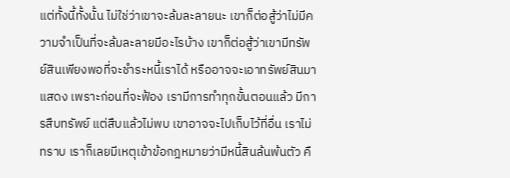แต่ทั้งนี้ทั้งนั้น ไม่ใช่ว่าเขาจะล้มละลายนะ เขาก็ต่อสู้ว่าไม่มีความจำเป็นที่จะล้มละลายมีอะไรบ้าง เขาก็ต่อสู้ว่าเขามีทรัพย์สินเพียงพอที่จะชำระหนี้เราได้ หรืออาจจะเอาทรัพย์สินมาแสดง เพราะก่อนที่จะฟ้อง เรามีการทำทุกขั้นตอนแล้ว มีการสืบทรัพย์ แต่สืบแล้วไม่พบ เขาอาจจะไปเก็บไว้ที่อื่น เราไม่ทราบ เราก็เลยมีเหตุเข้าข้อกฎหมายว่ามีหนี้สินล้นพ้นตัว คื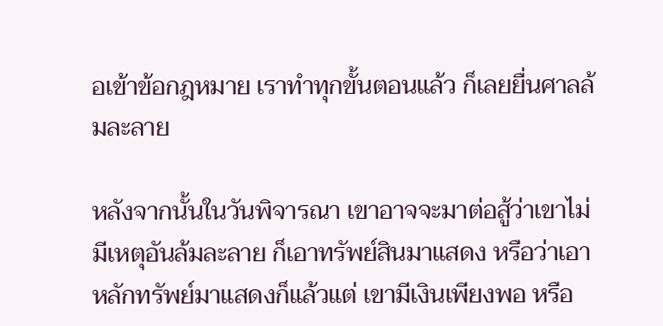อเข้าข้อกฎหมาย เราทำทุกขั้นตอนแล้ว ก็เลยยื่นศาลล้มละลาย

หลังจากนั้นในวันพิจารณา เขาอาจจะมาต่อสู้ว่าเขาไม่มีเหตุอันล้มละลาย ก็เอาทรัพย์สินมาแสดง หรือว่าเอาหลักทรัพย์มาแสดงก็แล้วแต่ เขามีเงินเพียงพอ หรือ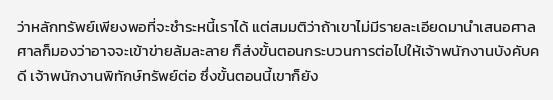ว่าหลักทรัพย์เพียงพอที่จะชำระหนี้เราได้ แต่สมมติว่าถ้าเขาไม่มีรายละเอียดมานำเสนอศาล ศาลก็มองว่าอาจจะเข้าข่ายล้มละลาย ก็ส่งขั้นตอนกระบวนการต่อไปให้เจ้าพนักงานบังคับคดี เจ้าพนักงานพิทักษ์ทรัพย์ต่อ ซึ่งขั้นตอนนี้เขาก็ยัง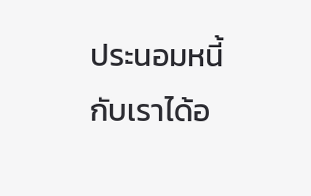ประนอมหนี้กับเราได้อ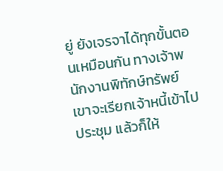ยู่ ยังเจรจาได้ทุกขั้นตอนเหมือนกัน ทางเจ้าพนักงานพิทักษ์ทรัพย์เขาจะเรียกเจ้าหนี้เข้าไปประชุม แล้วก็ให้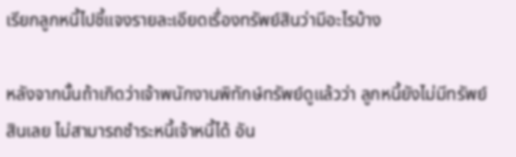เรียกลูกหนี้ไปชี้แจงรายละเอียดเรื่องทรัพย์สินว่ามีอะไรบ้าง

หลังจากนั้นถ้าเกิดว่าเจ้าพนักงานพิทักษ์ทรัพย์ดูแล้วว่า ลูกหนี้ยังไม่มีทรัพย์สินเลย ไม่สามารถชำระหนี้เจ้าหนี้ได้ อัน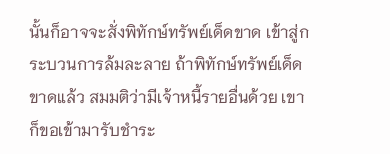นั้นก็อาจจะสั่งพิทักษ์ทรัพย์เด็ดขาด เข้าสู่กระบวนการล้มละลาย ถ้าพิทักษ์ทรัพย์เด็ดขาดแล้ว สมมติว่ามีเจ้าหนี้รายอื่นด้วย เขาก็ขอเข้ามารับชำระ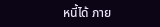หนี้ได้ ภาย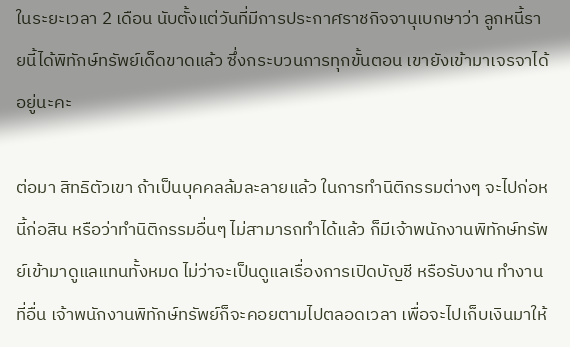ในระยะเวลา 2 เดือน นับตั้งแต่วันที่มีการประกาศราชกิจจานุเบกษาว่า ลูกหนี้รายนี้ได้พิทักษ์ทรัพย์เด็ดขาดแล้ว ซึ่งกระบวนการทุกขั้นตอน เขายังเข้ามาเจรจาได้อยู่นะคะ

ต่อมา สิทธิตัวเขา ถ้าเป็นบุคคลล้มละลายแล้ว ในการทำนิติกรรมต่างๆ จะไปก่อหนี้ก่อสิน หรือว่าทำนิติกรรมอื่นๆ ไม่สามารถทำได้แล้ว ก็มีเจ้าพนักงานพิทักษ์ทรัพย์เข้ามาดูแลแทนทั้งหมด ไม่ว่าจะเป็นดูแลเรื่องการเปิดบัญชี หรือรับงาน ทำงานที่อื่น เจ้าพนักงานพิทักษ์ทรัพย์ก็จะคอยตามไปตลอดเวลา เพื่อจะไปเก็บเงินมาให้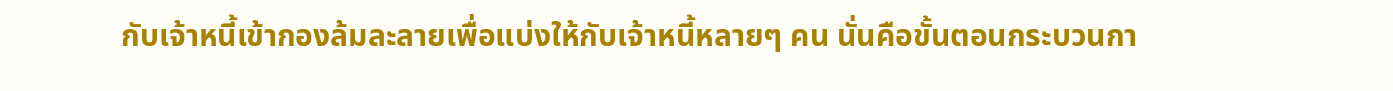กับเจ้าหนี้เข้ากองล้มละลายเพื่อแบ่งให้กับเจ้าหนี้หลายๆ คน นั่นคือขั้นตอนกระบวนกา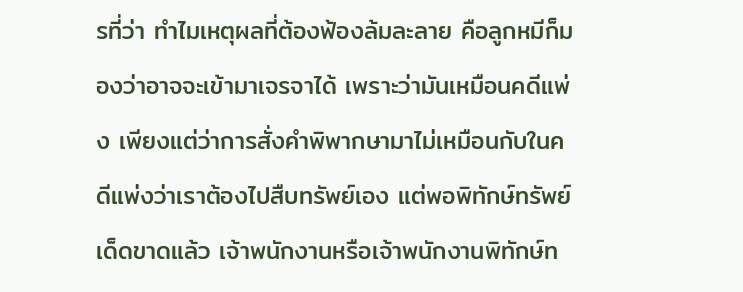รที่ว่า ทำไมเหตุผลที่ต้องฟ้องล้มละลาย คือลูกหมีก็มองว่าอาจจะเข้ามาเจรจาได้ เพราะว่ามันเหมือนคดีแพ่ง เพียงแต่ว่าการสั่งคำพิพากษามาไม่เหมือนกับในคดีแพ่งว่าเราต้องไปสืบทรัพย์เอง แต่พอพิทักษ์ทรัพย์เด็ดขาดแล้ว เจ้าพนักงานหรือเจ้าพนักงานพิทักษ์ท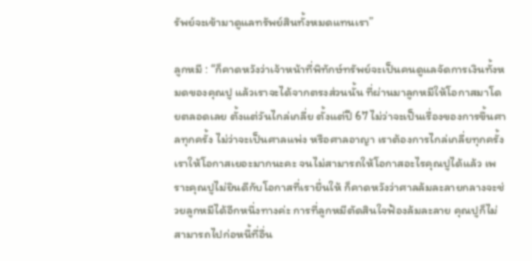รัพย์จะเข้ามาดูแลทรัพย์สินทั้งหมดแทนเรา”

ลูกหมี : “ก็คาดหวังว่าเจ้าหน้าที่พิทักษ์ทรัพย์จะเป็นคนดูแลจัดการเงินทั้งหมดของคุณปู แล้วเราจะได้จากตรงส่วนนั้น ที่ผ่านมาลูกหมีให้โอกาสมาโดยตลอดเลย ตั้งแต่วันไกล่เกลี่ย ตั้งแต่ปี 67 ไม่ว่าจะเป็นเรื่องของการขึ้นศาลทุกครั้ง ไม่ว่าจะเป็นศาลแพ่ง หรือศาลอาญา เราต้องการไกล่เกลี่ยทุกครั้ง เราให้โอกาสเยอะมากนะคะ จนไม่สามารถให้โอกาสอะไรคุณปูได้แล้ว เพราะคุณปูไม่ยินดีกับโอกาสที่เรายื่นให้ ก็คาดหวังว่าศาลล้มละลายกลางจะช่วยลูกหมีได้อีกหนึ่งทางค่ะ การที่ลูกหมีตัดสินใจฟ้องล้มละลาย คุณปูก็ไม่สามารถไปก่อหนี้ที่อื่น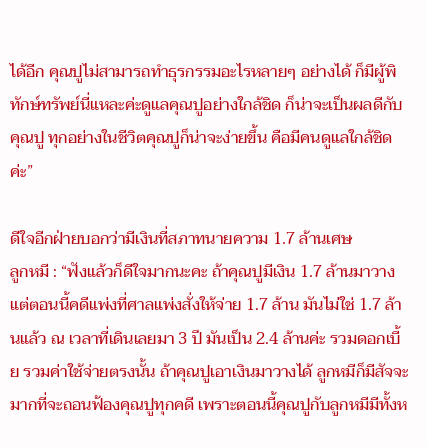ได้อีก คุณปูไม่สามารถทำธุรกรรมอะไรหลายๆ อย่างได้ ก็มีผู้พิทักษ์ทรัพย์นี่แหละค่ะดูแลคุณปูอย่างใกล้ชิด ก็น่าจะเป็นผลดีกับคุณปู ทุกอย่างในชีวิตคุณปูก็น่าจะง่ายขึ้น คือมีคนดูแลใกล้ชิดค่ะ”

ดีใจอีกฝ่ายบอกว่ามีเงินที่สภาทนายความ 1.7 ล้านเศษ
ลูกหมี : “ฟังแล้วก็ดีใจมากนะคะ ถ้าคุณปูมีเงิน 1.7 ล้านมาวาง แต่ตอนนี้คดีแพ่งที่ศาลแพ่งสั่งให้จ่าย 1.7 ล้าน มันไม่ใช่ 1.7 ล้านแล้ว ณ เวลาที่เดินเลยมา 3 ปี มันเป็น 2.4 ล้านค่ะ รวมดอกเบี้ย รวมค่าใช้จ่ายตรงนั้น ถ้าคุณปูเอาเงินมาวางได้ ลูกหมีก็มีสัจจะมากที่จะถอนฟ้องคุณปูทุกคดี เพราะตอนนี้คุณปูกับลูกหมีมีทั้งห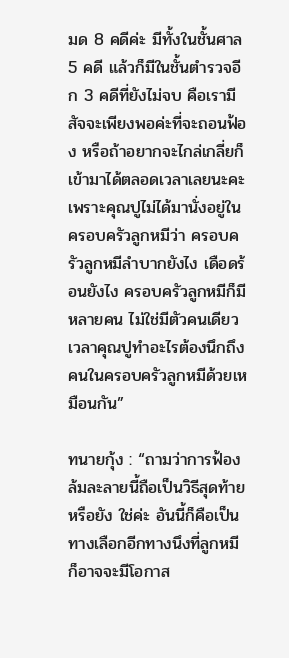มด 8 คดีค่ะ มีทั้งในชั้นศาล 5 คดี แล้วก็มีในชั้นตำรวจอีก 3 คดีที่ยังไม่จบ คือเรามีสัจจะเพียงพอค่ะที่จะถอนฟ้อง หรือถ้าอยากจะไกล่เกลี่ยก็เข้ามาได้ตลอดเวลาเลยนะคะ เพราะคุณปูไม่ได้มานั่งอยู่ในครอบครัวลูกหมีว่า ครอบครัวลูกหมีลำบากยังไง เดือดร้อนยังไง ครอบครัวลูกหมีก็มีหลายคน ไม่ใช่มีตัวคนเดียว เวลาคุณปูทำอะไรต้องนึกถึงคนในครอบครัวลูกหมีด้วยเหมือนกัน”

ทนายกุ้ง : “ถามว่าการฟ้องล้มละลายนี้ถือเป็นวิธีสุดท้ายหรือยัง ใช่ค่ะ อันนี้ก็คือเป็นทางเลือกอีกทางนึงที่ลูกหมีก็อาจจะมีโอกาส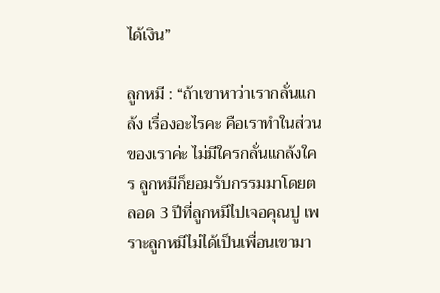ได้เงิน”

ลูกหมี : “ถ้าเขาหาว่าเรากลั่นแกล้ง เรื่องอะไรคะ คือเราทำในส่วนของเราค่ะ ไม่มีใครกลั่นแกล้งใคร ลูกหมีก็ยอมรับกรรมมาโดยตลอด 3 ปีที่ลูกหมีไปเจอคุณปู เพราะลูกหมีไม่ได้เป็นเพื่อนเขามา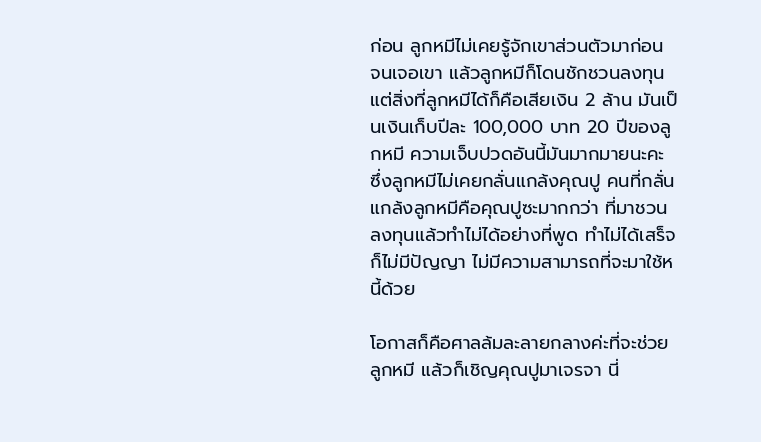ก่อน ลูกหมีไม่เคยรู้จักเขาส่วนตัวมาก่อน จนเจอเขา แล้วลูกหมีก็โดนชักชวนลงทุน แต่สิ่งที่ลูกหมีได้ก็คือเสียเงิน 2 ล้าน มันเป็นเงินเก็บปีละ 100,000 บาท 20 ปีของลูกหมี ความเจ็บปวดอันนี้มันมากมายนะคะ ซึ่งลูกหมีไม่เคยกลั่นแกล้งคุณปู คนที่กลั่นแกล้งลูกหมีคือคุณปูซะมากกว่า ที่มาชวนลงทุนแล้วทำไม่ได้อย่างที่พูด ทำไม่ได้เสร็จ ก็ไม่มีปัญญา ไม่มีความสามารถที่จะมาใช้หนี้ด้วย

โอกาสก็คือศาลล้มละลายกลางค่ะที่จะช่วยลูกหมี แล้วก็เชิญคุณปูมาเจรจา นี่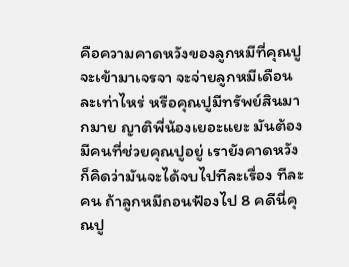คือความคาดหวังของลูกหมีที่คุณปูจะเข้ามาเจรจา จะจ่ายลูกหมีเดือนละเท่าไหร่ หรือคุณปูมีทรัพย์สินมากมาย ญาติพี่น้องเยอะแยะ มันต้องมีคนที่ช่วยคุณปูอยู่ เรายังคาดหวัง ก็คิดว่ามันจะได้จบไปทีละเรื่อง ทีละคน ถ้าลูกหมีถอนฟ้องไป 8 คดีนี่คุณปู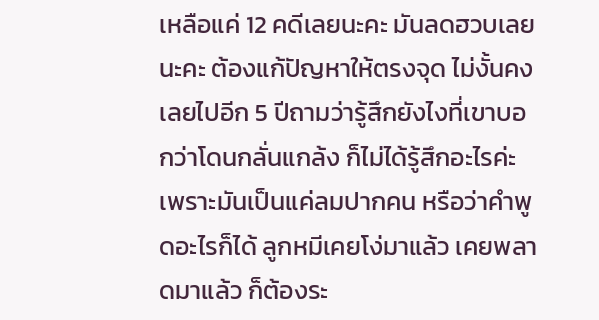เหลือแค่ 12 คดีเลยนะคะ มันลดฮวบเลยนะคะ ต้องแก้ปัญหาให้ตรงจุด ไม่งั้นคงเลยไปอีก 5 ปีถามว่ารู้สึกยังไงที่เขาบอกว่าโดนกลั่นแกล้ง ก็ไม่ได้รู้สึกอะไรค่ะ เพราะมันเป็นแค่ลมปากคน หรือว่าคำพูดอะไรก็ได้ ลูกหมีเคยโง่มาแล้ว เคยพลาดมาแล้ว ก็ต้องระ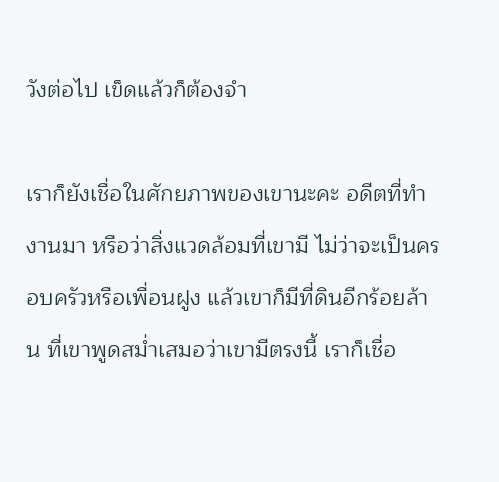วังต่อไป เข็ดแล้วก็ต้องจำ

เราก็ยังเชื่อในศักยภาพของเขานะคะ อดีตที่ทำงานมา หรือว่าสิ่งแวดล้อมที่เขามี ไม่ว่าจะเป็นครอบครัวหรือเพื่อนฝูง แล้วเขาก็มีที่ดินอีกร้อยล้าน ที่เขาพูดสม่ำเสมอว่าเขามีตรงนี้ เราก็เชื่อ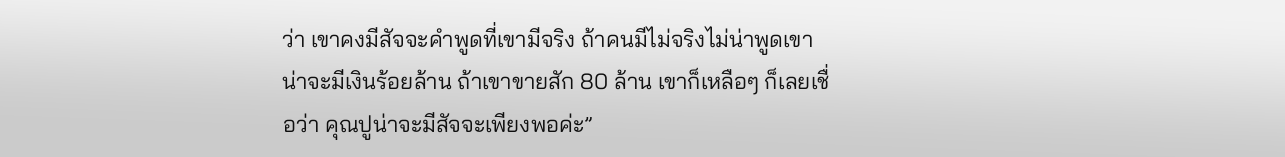ว่า เขาคงมีสัจจะคำพูดที่เขามีจริง ถ้าคนมีไม่จริงไม่น่าพูดเขาน่าจะมีเงินร้อยล้าน ถ้าเขาขายสัก 80 ล้าน เขาก็เหลือๆ ก็เลยเชื่อว่า คุณปูน่าจะมีสัจจะเพียงพอค่ะ”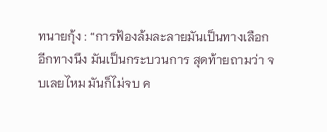ทนายกุ้ง : “การฟ้องล้มละลายมันเป็นทางเลือกอีกทางนึง มันเป็นกระบวนการ สุดท้ายถามว่า จบเลยไหม มันก็ไม่จบ ค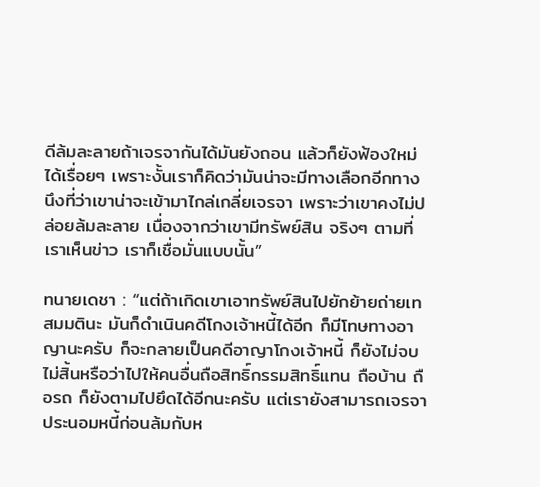ดีล้มละลายถ้าเจรจากันได้มันยังถอน แล้วก็ยังฟ้องใหม่ได้เรื่อยๆ เพราะงั้นเราก็คิดว่ามันน่าจะมีทางเลือกอีกทางนึงที่ว่าเขาน่าจะเข้ามาไกล่เกลี่ยเจรจา เพราะว่าเขาคงไม่ปล่อยล้มละลาย เนื่องจากว่าเขามีทรัพย์สิน จริงๆ ตามที่เราเห็นข่าว เราก็เชื่อมั่นแบบนั้น”

ทนายเดชา : “แต่ถ้าเกิดเขาเอาทรัพย์สินไปยักย้ายถ่ายเท สมมตินะ มันก็ดำเนินคดีโกงเจ้าหนี้ได้อีก ก็มีโทษทางอาญานะครับ ก็จะกลายเป็นคดีอาญาโกงเจ้าหนี้ ก็ยังไม่จบไม่สิ้นหรือว่าไปให้คนอื่นถือสิทธิ์กรรมสิทธิ์แทน ถือบ้าน ถือรถ ก็ยังตามไปยึดได้อีกนะครับ แต่เรายังสามารถเจรจา ประนอมหนี้ก่อนล้มกับห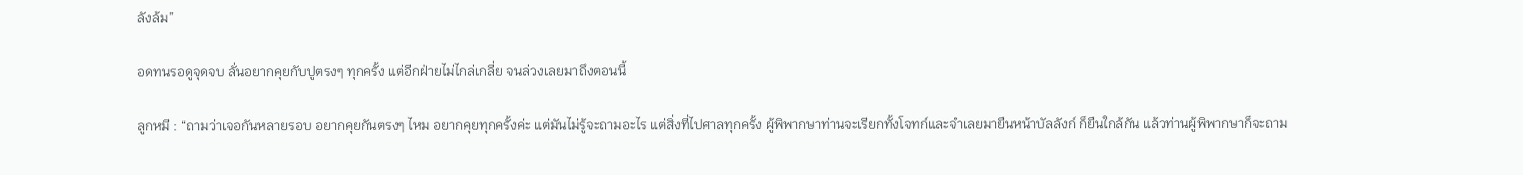ลังล้ม”

อดทนรอดูจุดจบ ลั่นอยากคุยกับปูตรงๆ ทุกครั้ง แต่อีกฝ่ายไม่ไกล่เกลี่ย จนล่วงเลยมาถึงตอนนี้

ลูกหมี : “ถามว่าเจอกันหลายรอบ อยากคุยกันตรงๆ ไหม อยากคุยทุกครั้งค่ะ แต่มันไม่รู้จะถามอะไร แต่สิ่งที่ไปศาลทุกครั้ง ผู้พิพากษาท่านจะเรียกทั้งโจทก์และจำเลยมายืนหน้าบัลลังก์ ก็ยืนใกล้กัน แล้วท่านผู้พิพากษาก็จะถาม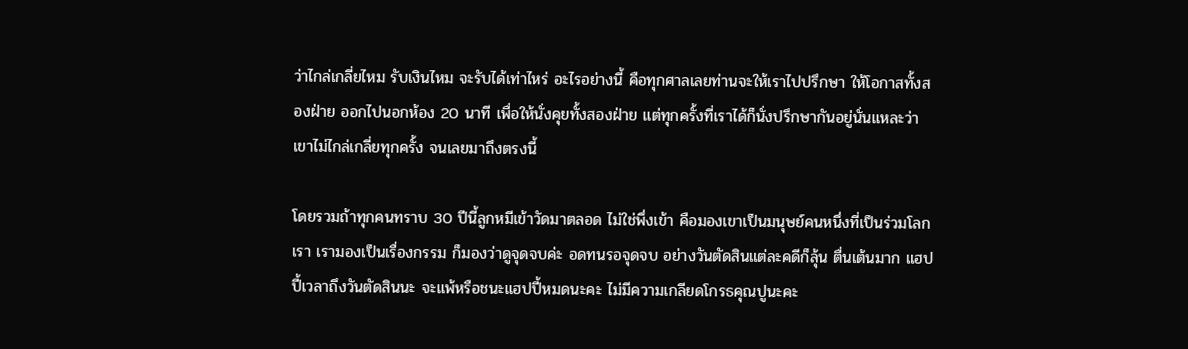ว่าไกล่เกลี่ยไหม รับเงินไหม จะรับได้เท่าไหร่ อะไรอย่างนี้ คือทุกศาลเลยท่านจะให้เราไปปรึกษา ให้โอกาสทั้งสองฝ่าย ออกไปนอกห้อง 20 นาที เพื่อให้นั่งคุยทั้งสองฝ่าย แต่ทุกครั้งที่เราได้ก็นั่งปรึกษากันอยู่นั่นแหละว่า เขาไม่ไกล่เกลี่ยทุกครั้ง จนเลยมาถึงตรงนี้

โดยรวมถ้าทุกคนทราบ 30 ปีนี้ลูกหมีเข้าวัดมาตลอด ไม่ใช่พึ่งเข้า คือมองเขาเป็นมนุษย์คนหนึ่งที่เป็นร่วมโลกเรา เรามองเป็นเรื่องกรรม ก็มองว่าดูจุดจบค่ะ อดทนรอจุดจบ อย่างวันตัดสินแต่ละคดีก็ลุ้น ตื่นเต้นมาก แฮปปี้เวลาถึงวันตัดสินนะ จะแพ้หรือชนะแฮปปี้หมดนะคะ ไม่มีความเกลียดโกรธคุณปูนะคะ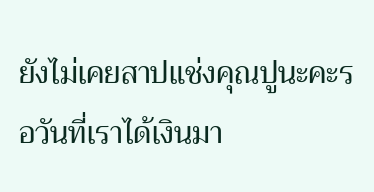ยังไม่เคยสาปแช่งคุณปูนะคะรอวันที่เราได้เงินมา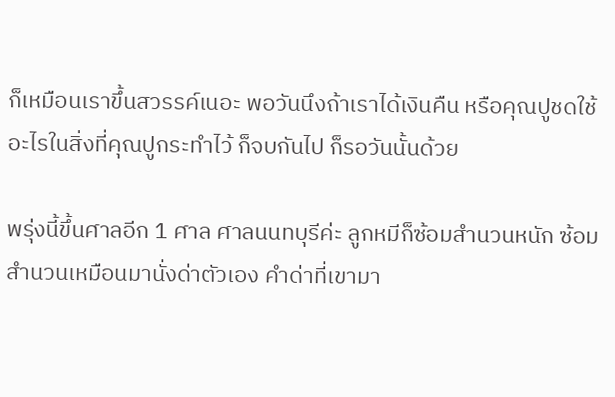ก็เหมือนเราขึ้นสวรรค์เนอะ พอวันนึงถ้าเราได้เงินคืน หรือคุณปูชดใช้อะไรในสิ่งที่คุณปูกระทำไว้ ก็จบกันไป ก็รอวันนั้นด้วย

พรุ่งนี้ขึ้นศาลอีก 1 ศาล ศาลนนทบุรีค่ะ ลูกหมีก็ซ้อมสำนวนหนัก ซ้อมสำนวนเหมือนมานั่งด่าตัวเอง คำด่าที่เขามา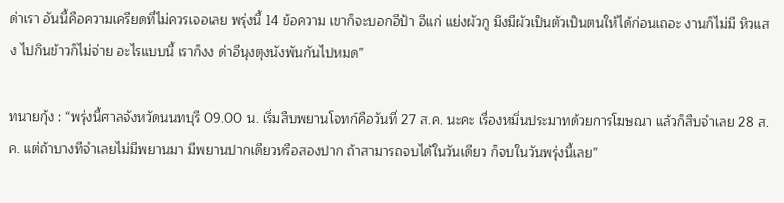ด่าเรา อันนี้คือความเครียดที่ไม่ควรเจอเลย พรุ่งนี้ 14 ข้อความ เขาก็จะบอกอีป้า อีแก่ แย่งผัวกู มึงมีผัวเป็นตัวเป็นตนให้ได้ก่อนเถอะ งานก็ไม่มี หิวแสง ไปกินข้าวก็ไม่จ่าย อะไรแบบนี้ เราก็งง ด่าอีนุงตุงนังพันกันไปหมด”

ทนายกุ้ง : “พรุ่งนี้ศาลจังหวัดนนทบุรี 09.00 น. เริ่มสืบพยานโจทก์คือวันที่ 27 ส.ค. นะคะ เรื่องหมิ่นประมาทด้วยการโฆษณา แล้วก็สืบจำเลย 28 ส.ค. แต่ถ้าบางทีจำเลยไม่มีพยานมา มีพยานปากเดียวหรือสองปาก ถ้าสามารถจบได้ในวันเดียว ก็จบในวันพรุ่งนี้เลย”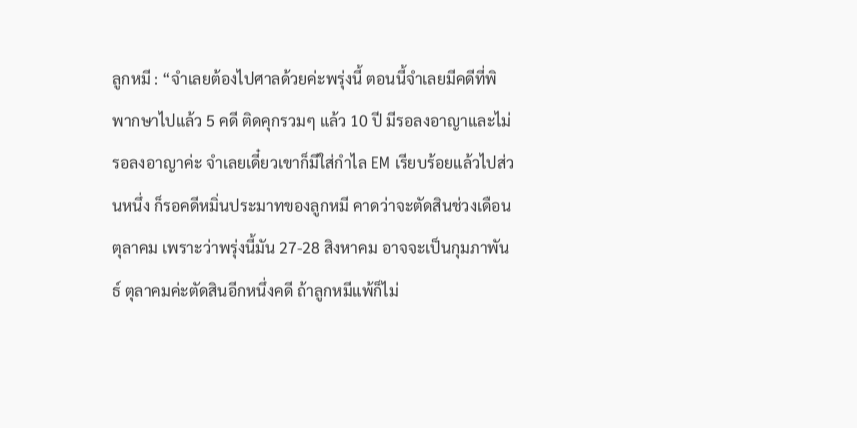ลูกหมี : “จำเลยต้องไปศาลด้วยค่ะพรุ่งนี้ ตอนนี้จำเลยมีคดีที่พิพากษาไปแล้ว 5 คดี ติดคุกรวมๆ แล้ว 10 ปี มีรอลงอาญาและไม่รอลงอาญาค่ะ จำเลยเดี๋ยวเขาก็มีใส่กำไล EM เรียบร้อยแล้วไปส่วนหนึ่ง ก็รอคดีหมิ่นประมาทของลูกหมี คาดว่าจะตัดสินช่วงเดือนตุลาคม เพราะว่าพรุ่งนี้มัน 27-28 สิงหาคม อาจจะเป็นกุมภาพันธ์ ตุลาคมค่ะตัดสินอีกหนึ่งคดี ถ้าลูกหมีแพ้ก็ไม่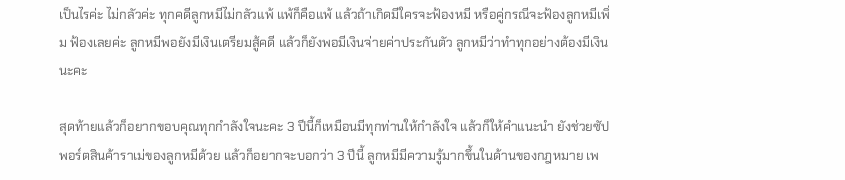เป็นไรค่ะ ไม่กลัวค่ะ ทุกคดีลูกหมีไม่กลัวแพ้ แพ้ก็คือแพ้ แล้วถ้าเกิดมีใครจะฟ้องหมี หรือคู่กรณีจะฟ้องลูกหมีเพิ่ม ฟ้องเลยค่ะ ลูกหมีพอยังมีเงินเตรียมสู้คดี แล้วก็ยังพอมีเงินจ่ายค่าประกันตัว ลูกหมีว่าทำทุกอย่างต้องมีเงินนะคะ

สุดท้ายแล้วก็อยากขอบคุณทุกกำลังใจนะคะ 3 ปีนี้ก็เหมือนมีทุกท่านให้กำลังใจ แล้วก็ให้คำแนะนำ ยังช่วยซัปพอร์ตสินค้าราเม่ของลูกหมีด้วย แล้วก็อยากจะบอกว่า 3 ปีนี้ ลูกหมีมีความรู้มากขึ้นในด้านของกฎหมาย เพ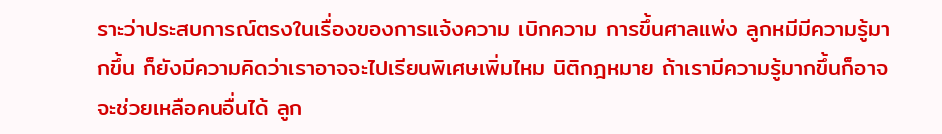ราะว่าประสบการณ์ตรงในเรื่องของการแจ้งความ เบิกความ การขึ้นศาลแพ่ง ลูกหมีมีความรู้มากขึ้น ก็ยังมีความคิดว่าเราอาจจะไปเรียนพิเศษเพิ่มไหม นิติกฎหมาย ถ้าเรามีความรู้มากขึ้นก็อาจจะช่วยเหลือคนอื่นได้ ลูก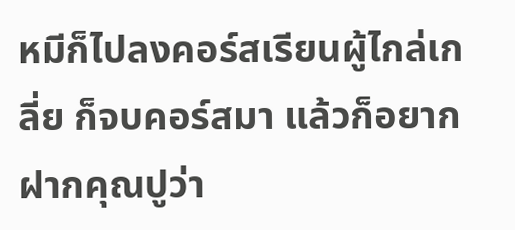หมีก็ไปลงคอร์สเรียนผู้ไกล่เกลี่ย ก็จบคอร์สมา แล้วก็อยากฝากคุณปูว่า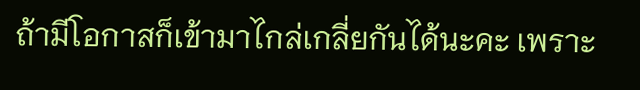ถ้ามีโอกาสก็เข้ามาไกล่เกลี่ยกันได้นะคะ เพราะ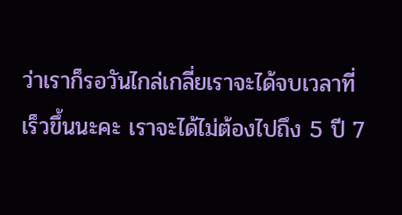ว่าเราก็รอวันไกล่เกลี่ยเราจะได้จบเวลาที่เร็วขึ้นนะคะ เราจะได้ไม่ต้องไปถึง 5 ปี 7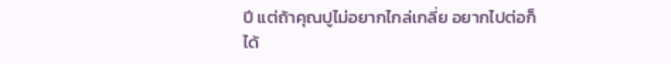ปี แต่ถ้าคุณปูไม่อยากไกล่เกลี่ย อยากไปต่อก็ได้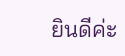ยินดีค่ะ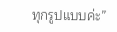ทุกรูปแบบค่ะ”